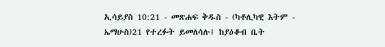ኢሳይያስ 10:21 - መጽሐፍ ቅዱስ - (ካቶሊካዊ እትም - ኤማሁስ)21 የተረፉት ይመለሳሉ፤ ከያዕቆብ ቤት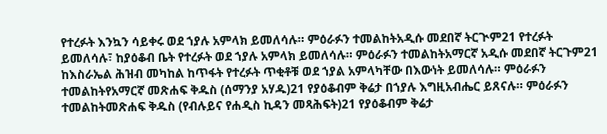የተረፉት እንኳን ሳይቀሩ ወደ ኀያሉ አምላክ ይመለሳሉ። ምዕራፉን ተመልከትአዲሱ መደበኛ ትርጒም21 የተረፉት ይመለሳሉ፣ ከያዕቆብ ቤት የተረፉት ወደ ኀያሉ አምላክ ይመለሳሉ። ምዕራፉን ተመልከትአማርኛ አዲሱ መደበኛ ትርጉም21 ከእስራኤል ሕዝብ መካከል ከጥፋት የተረፉት ጥቂቶቹ ወደ ኀያል አምላካቸው በእውነት ይመለሳሉ። ምዕራፉን ተመልከትየአማርኛ መጽሐፍ ቅዱስ (ሰማንያ አሃዱ)21 የያዕቆብም ቅሬታ በኀያሉ እግዚአብሔር ይጸናሉ። ምዕራፉን ተመልከትመጽሐፍ ቅዱስ (የብሉይና የሐዲስ ኪዳን መጻሕፍት)21 የያዕቆብም ቅሬታ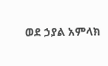ወደ ኃያል አምላክ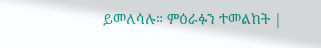ይመለሳሉ። ምዕራፉን ተመልከት |